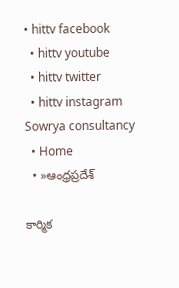• hittv facebook
  • hittv youtube
  • hittv twitter
  • hittv instagram
Sowrya consultancy
  • Home
  • »ఆంధ్రప్రదేశ్

కార్మిక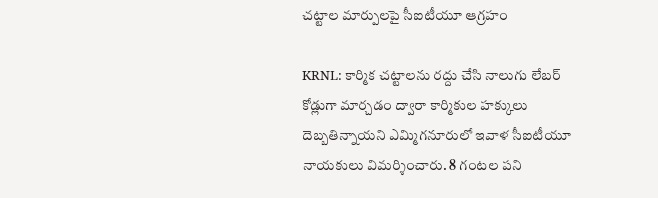చట్టాల మార్పులపై సీఐటీయూ ఆగ్రహం

KRNL: కార్మిక చట్టాలను రద్దు చేసి నాలుగు లేబర్ కోడ్లుగా మార్చడం ద్వారా కార్మికుల హక్కులు దెబ్బతిన్నాయని ఎమ్మిగనూరులో ఇవాళ సీఐటీయూ నాయకులు విమర్శించారు. 8 గంటల పని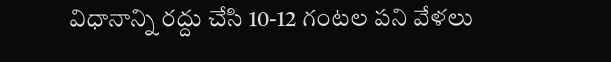విధానాన్ని రద్దు చేసి 10-12 గంటల పని వేళలు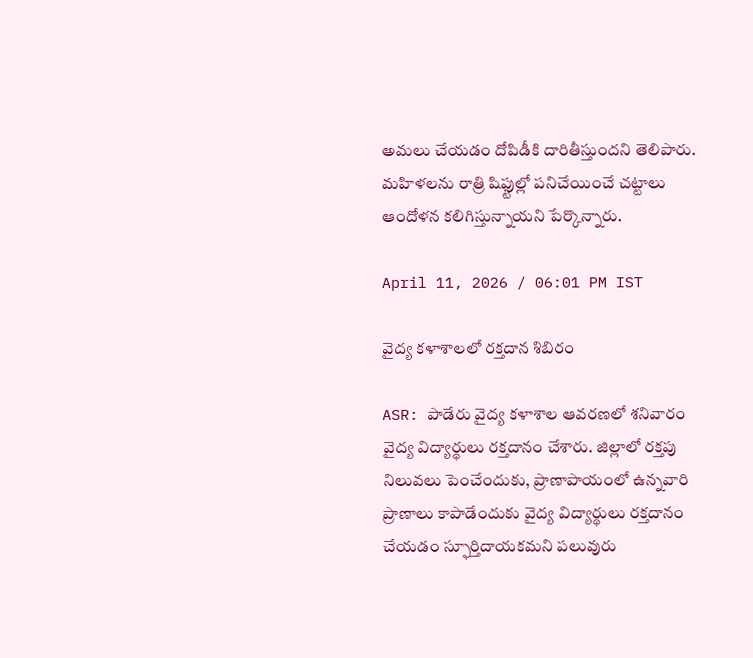అమలు చేయడం దోపిడీకి దారితీస్తుందని తెలిపారు. మహిళలను రాత్రి షిఫ్టుల్లో పనిచేయించే చట్టాలు ఆందోళన కలిగిస్తున్నాయని పేర్కొన్నారు.

April 11, 2026 / 06:01 PM IST

వైద్య కళాశాలలో రక్తదాన శిబిరం

ASR: పాడేరు వైద్య కళాశాల ఆవరణలో శనివారం వైద్య విద్యార్థులు రక్తదానం చేశారు. జిల్లాలో రక్తపు నిలువలు పెంచేందుకు, ప్రాణాపాయంలో ఉన్నవారి ప్రాణాలు కాపాడేందుకు వైద్య విద్యార్థులు రక్తదానం చేయడం స్ఫూర్తిదాయకమని పలువురు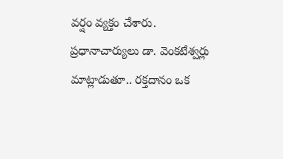వర్షం వ్యక్తం చేశారు. ప్రధానాచార్యులు డా. వెంకటేశ్వర్లు మాట్లాడుతూ.. రక్తదానం ఒక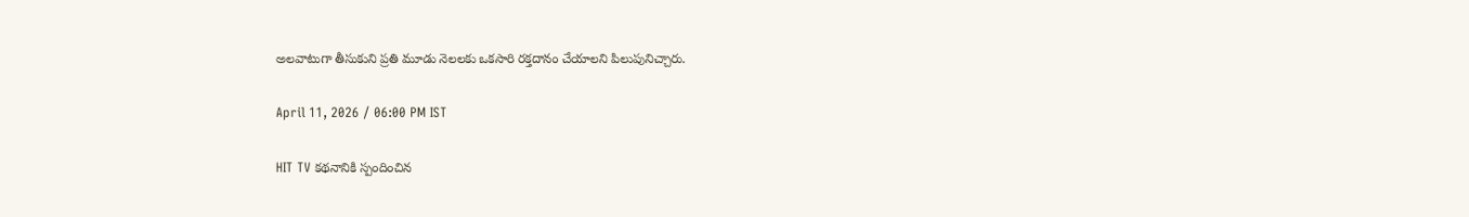అలవాటుగా తీసుకుని ప్రతి మూడు నెలలకు ఒకసారి రక్తదానం చేయాలని పిలుపునిచ్చారు.

April 11, 2026 / 06:00 PM IST

HIT TV కథనానికి స్పందించిన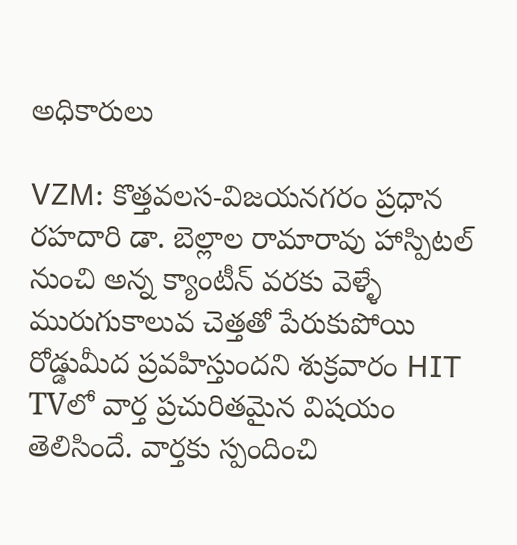అధికారులు

VZM: కొత్తవలస-విజయనగరం ప్రధాన రహదారి డా. బెల్లాల రామారావు హాస్పిటల్ నుంచి అన్న క్యాంటీన్ వరకు వెళ్ళే మురుగుకాలువ చెత్తతో పేరుకుపోయి రోడ్డుమీద ప్రవహిస్తుందని శుక్రవారం HIT TVలో వార్త ప్రచురితమైన విషయం తెలిసిందే. వార్తకు స్పందించి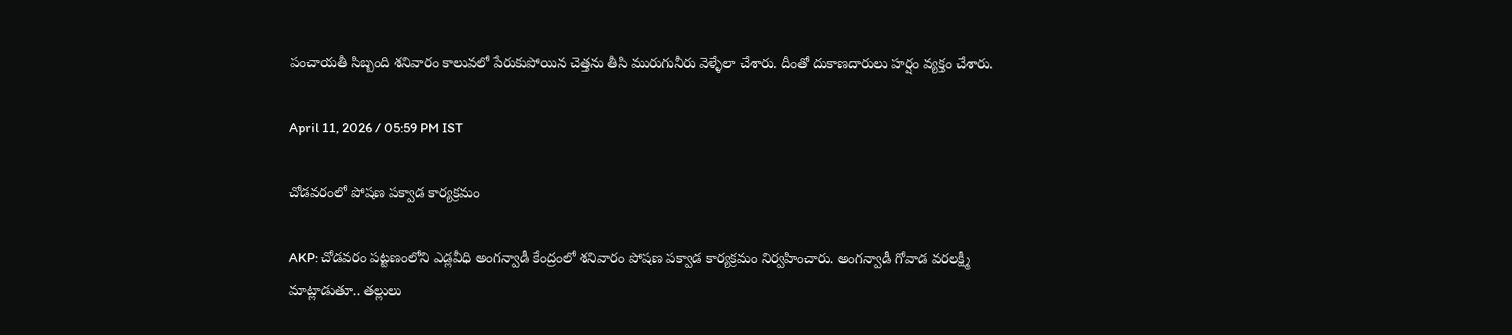పంచాయతీ సిబ్బంది శనివారం కాలువలో పేరుకుపోయిన చెత్తను తీసి మురుగునీరు వెళ్ళేలా చేశారు. దీంతో దుకాణదారులు హర్షం వ్యక్తం చేశారు.

April 11, 2026 / 05:59 PM IST

చోడవరంలో పోషణ పక్వాడ కార్యక్రమం

AKP: చోడవరం పట్టణంలోని ఎడ్లవీధి అంగన్వాడీ కేంద్రంలో శనివారం పోషణ పక్వాడ కార్యక్రమం నిర్వహించారు. అంగన్వాడీ గోవాడ వరలక్ష్మీ మాట్లాడుతూ.. తల్లులు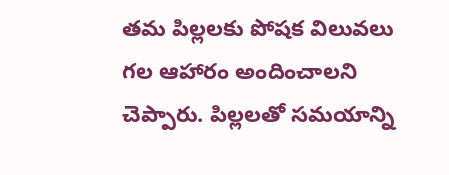తమ పిల్లలకు పోషక విలువలు గల ఆహారం అందించాలని చెప్పారు. పిల్లలతో సమయాన్ని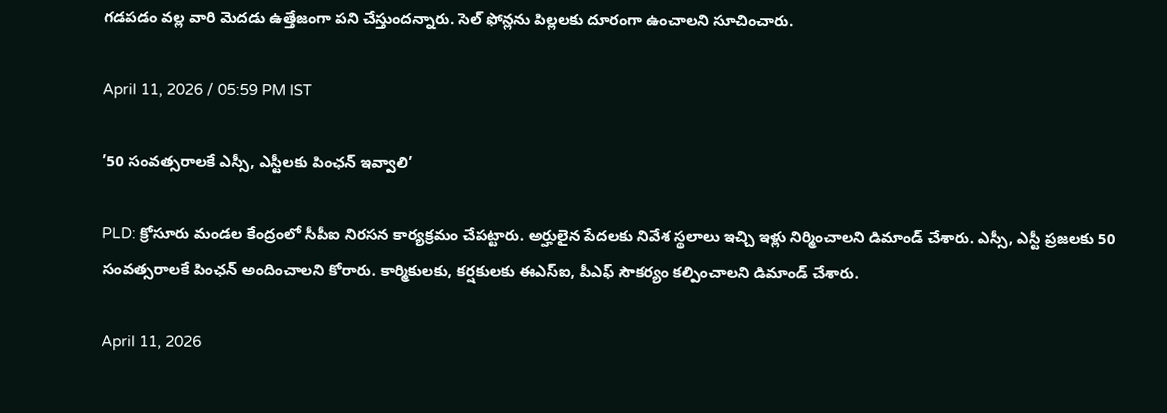గడపడం వల్ల వారి మెదడు ఉత్తేజంగా పని చేస్తుందన్నారు. సెల్ ఫోన్లను పిల్లలకు దూరంగా ఉంచాలని సూచించారు.

April 11, 2026 / 05:59 PM IST

’50 సంవత్సరాలకే ఎస్సీ, ఎస్టీలకు పింఛన్ ఇవ్వాలి’

PLD: క్రోసూరు మండల కేంద్రంలో సీపీఐ నిరసన కార్యక్రమం చేపట్టారు. అర్హులైన పేదలకు నివేశ స్థలాలు ఇచ్చి ఇళ్లు నిర్మించాలని డిమాండ్ చేశారు. ఎస్సీ, ఎస్టీ ప్రజలకు 50 సంవత్సరాలకే పింఛన్ అందించాలని కోరారు. కార్మికులకు, కర్షకులకు ఈఎస్ఐ, పీఎఫ్ సౌకర్యం కల్పించాలని డిమాండ్ చేశారు.

April 11, 2026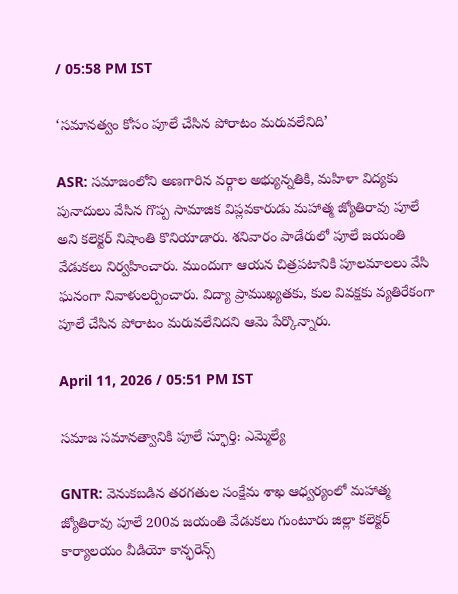/ 05:58 PM IST

‘సమానత్వం కోసం పూలే చేసిన పోరాటం మరువలేనిది’

ASR: సమాజంలోని అణగారిన వర్గాల అభ్యున్నతికి, మహిళా విద్యకు పునాదులు వేసిన గొప్ప సామాజిక విప్లవకారుడు మహాత్మ జ్యోతిరావు పూలే అని కలెక్టర్ నిషాంతి కొనియాడారు. శనివారం పాడేరులో పూలే జయంతి వేడుకలు నిర్వహించారు. ముందుగా ఆయన చిత్రపటానికి పూలమాలలు వేసి ఘనంగా నివాళులర్పించారు. విద్యా ప్రాముఖ్యతకు, కుల వివక్షకు వ్యతిరేకంగా పూలే చేసిన పోరాటం మరువలేనిదని ఆమె పేర్కొన్నారు.

April 11, 2026 / 05:51 PM IST

సమాజ సమానత్వానికి పూలే స్ఫూర్తి: ఎమ్మెల్యే

GNTR: వెనుకబడిన తరగతుల సంక్షేమ శాఖ ఆధ్వర్యంలో మహాత్మ జ్యోతిరావు పూలే 200వ జయంతి వేడుకలు గుంటూరు జిల్లా కలెక్టర్ కార్యాలయం వీడియో కాన్ఫరెన్స్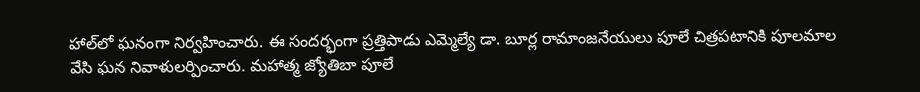హాల్‌లో ఘనంగా నిర్వహించారు. ఈ సందర్భంగా ప్రత్తిపాడు ఎమ్మెల్యే డా. బూర్ల రామాంజనేయులు పూలే చిత్రపటానికి పూలమాల వేసి ఘన నివాళులర్పించారు. మహాత్మ జ్యోతిబా పూలే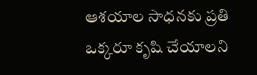ఆశయాల సాధనకు ప్రతి ఒక్కరూ కృషి చేయాలని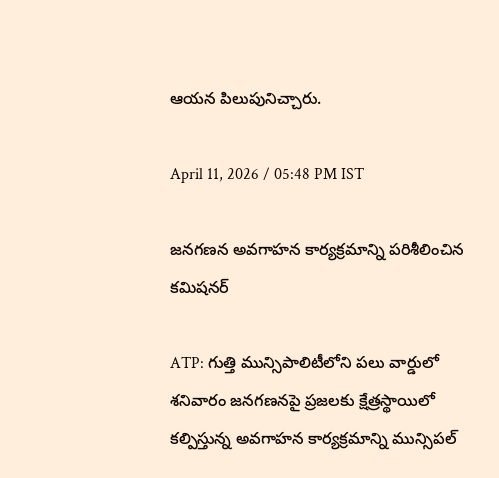ఆయన పిలుపునిచ్చారు.

April 11, 2026 / 05:48 PM IST

జనగణన అవగాహన కార్యక్రమాన్ని పరిశీలించిన కమిషనర్

ATP: గుత్తి మున్సిపాలిటీలోని పలు వార్డులో శనివారం జనగణనపై ప్రజలకు క్షేత్రస్థాయిలో కల్పిస్తున్న అవగాహన కార్యక్రమాన్ని మున్సిపల్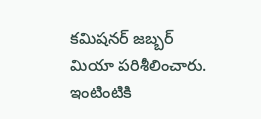కమిషనర్ జబ్బర్ మియా పరిశీలించారు. ఇంటింటికి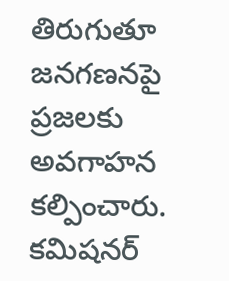తిరుగుతూ జనగణనపై ప్రజలకు అవగాహన కల్పించారు. కమిషనర్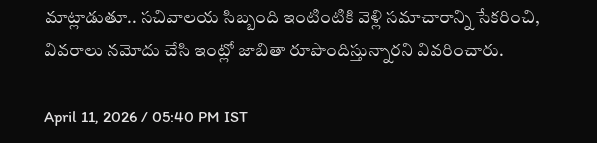మాట్లాడుతూ.. సచివాలయ సిబ్బంది ఇంటింటికి వెళ్లి సమాచారాన్ని సేకరించి, వివరాలు నమోదు చేసి ఇంట్లో జాబితా రూపొందిస్తున్నారని వివరించారు.

April 11, 2026 / 05:40 PM IST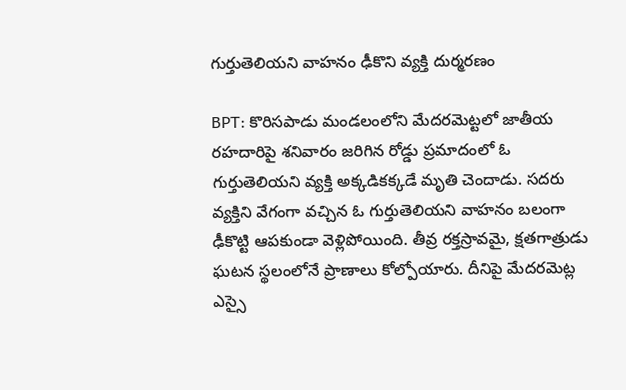గుర్తుతెలియని వాహనం ఢీకొని వ్యక్తి దుర్మరణం

BPT: కొరిసపాడు మండలంలోని మేదరమెట్టలో జాతీయ రహదారిపై శనివారం జరిగిన రోడ్డు ప్రమాదంలో ఓ గుర్తుతెలియని వ్యక్తి అక్కడికక్కడే మృతి చెందాడు. సదరు వ్యక్తిని వేగంగా వచ్చిన ఓ గుర్తుతెలియని వాహనం బలంగా ఢీకొట్టి ఆపకుండా వెళ్లిపోయింది. తీవ్ర రక్తస్రావమై, క్షతగాత్రుడు ఘటన స్థలంలోనే ప్రాణాలు కోల్పోయారు. దీనిపై మేదరమెట్ల ఎస్సై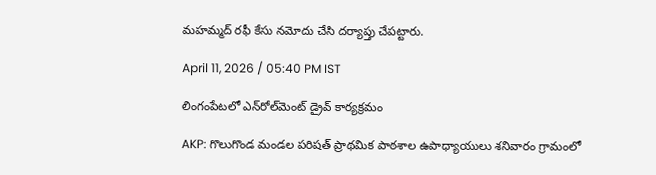మహమ్మద్ రఫీ కేసు నమోదు చేసి దర్యాప్తు చేపట్టారు.

April 11, 2026 / 05:40 PM IST

లింగంపేటలో ఎన్‌రోల్‌మెంట్ డ్రైవ్ కార్యక్రమం

AKP: గొలుగొండ మండల పరిషత్ ప్రాథమిక పాఠశాల ఉపాధ్యాయులు శనివారం గ్రామంలో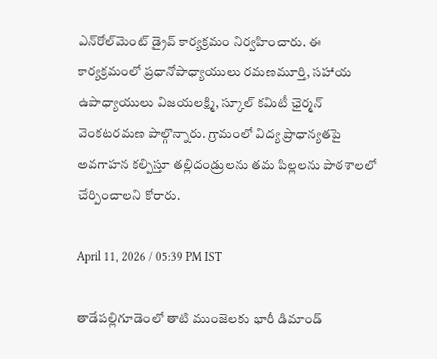ఎన్‌రోల్‌మెంట్ డ్రైవ్ కార్యక్రమం నిర్వహించారు. ఈ కార్యక్రమంలో ప్రధానోపాధ్యాయులు రమణమూర్తి, సహాయ ఉపాధ్యాయులు విజయలక్ష్మి, స్కూల్ కమిటీ ఛైర్మన్ వెంకటరమణ పాల్గొన్నారు. గ్రామంలో విద్య ప్రాధాన్యతపై అవగాహన కల్పిస్తూ తల్లిదండ్రులను తమ పిల్లలను పాఠశాలలో చేర్పించాలని కోరారు.

April 11, 2026 / 05:39 PM IST

తాడేపల్లిగూడెంలో తాటి ముంజెలకు భారీ డిమాండ్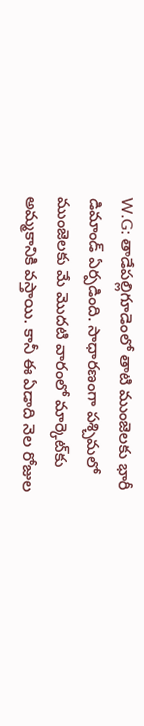W.G: తాడేపల్లిగూడెంలో తాటి ముంజెలకు భారీ డిమాండ్ ఏర్పడింది. సాధారణంగా పశ్చిమలో ముంజెలకు మే మొదటి వారంలో మార్కెట్‌కు అమ్మకానికి వస్తాయి. కానీ ఈ ఏడాది నెల రోజుల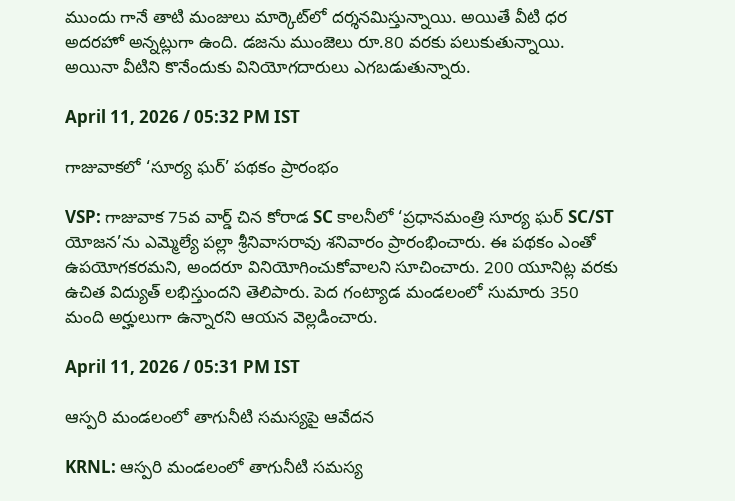ముందు గానే తాటి మంజులు మార్కెట్‌లో దర్శనమిస్తున్నాయి. అయితే వీటి ధర అదరహో అన్నట్లుగా ఉంది. డజను ముంజెలు రూ.80 వరకు పలుకుతున్నాయి. అయినా వీటిని కొనేందుకు వినియోగదారులు ఎగబడుతున్నారు.

April 11, 2026 / 05:32 PM IST

గాజువాకలో ‘సూర్య ఘర్’ పథకం ప్రారంభం

VSP: గాజువాక 75వ వార్డ్ చిన కోరాడ SC కాలనీలో ‘ప్రధానమంత్రి సూర్య ఘర్ SC/ST యోజన’ను ఎమ్మెల్యే పల్లా శ్రీనివాసరావు శనివారం ప్రారంభించారు. ఈ పథకం ఎంతో ఉపయోగకరమని, అందరూ వినియోగించుకోవాలని సూచించారు. 200 యూనిట్ల వరకు ఉచిత విద్యుత్ లభిస్తుందని తెలిపారు. పెద గంట్యాడ మండలంలో సుమారు 350 మంది అర్హులుగా ఉన్నారని ఆయన వెల్లడించారు.

April 11, 2026 / 05:31 PM IST

ఆస్పరి మండలంలో తాగునీటి సమస్యపై ఆవేదన

KRNL: ఆస్పరి మండలంలో తాగునీటి సమస్య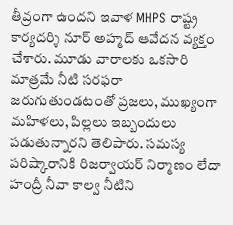తీవ్రంగా ఉందని ఇవాళ MHPS రాష్ట్ర కార్యదర్శి నూర్ అహ్మద్ ఆవేదన వ్యక్తం చేశారు. మూడు వారాలకు ఒకసారి మాత్రమే నీటి సరఫరా జరుగుతుండటంతో ప్రజలు, ముఖ్యంగా మహిళలు, పిల్లలు ఇబ్బందులు పడుతున్నారని తెలిపారు. సమస్య పరిష్కారానికి రిజర్వాయర్ నిర్మాణం లేదా హంద్రీ నీవా కాల్వ నీటిని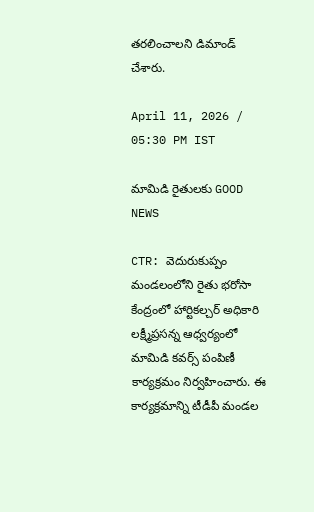తరలించాలని డిమాండ్ చేశారు.

April 11, 2026 / 05:30 PM IST

మామిడి రైతులకు GOOD NEWS

CTR: వెదురుకుప్పం మండలంలోని రైతు భరోసా కేంద్రంలో హార్టికల్చర్ అధికారి లక్ష్మీప్రసన్న ఆధ్వర్యంలో మామిడి కవర్స్ పంపిణీ కార్యక్రమం నిర్వహించారు. ఈ కార్యక్రమాన్ని టీడీపీ మండల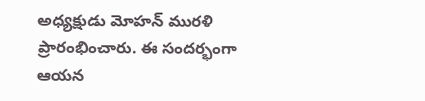అధ్యక్షుడు మోహన్ మురళి ప్రారంభించారు. ఈ సందర్భంగా ఆయన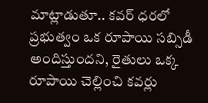మాట్లాడుతూ.. కవర్ ధరలో ప్రభుత్వం ఒక రూపాయి సబ్సిడీ అందిస్తుందని, రైతులు ఒక్క రూపాయి చెల్లించి కవర్లు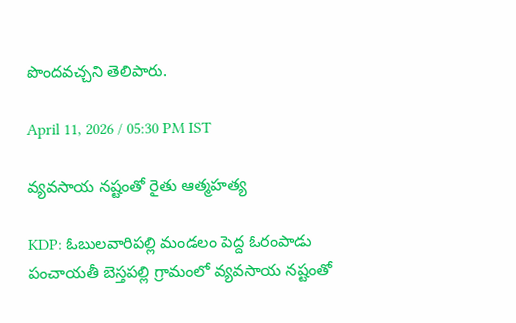పొందవచ్చని తెలిపారు.

April 11, 2026 / 05:30 PM IST

వ్యవసాయ నష్టంతో రైతు ఆత్మహత్య

KDP: ఓబులవారిపల్లి మండలం పెద్ద ఓరంపాడు పంచాయతీ బెస్తపల్లి గ్రామంలో వ్యవసాయ నష్టంతో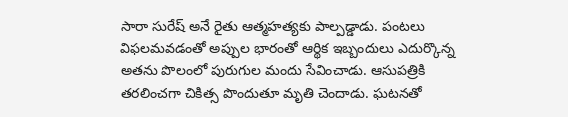సారా సురేష్ అనే రైతు ఆత్మహత్యకు పాల్పడ్డాడు. పంటలు విఫలమవడంతో అప్పుల భారంతో ఆర్థిక ఇబ్బందులు ఎదుర్కొన్న అతను పొలంలో పురుగుల మందు సేవించాడు. ఆసుపత్రికి తరలించగా చికిత్స పొందుతూ మృతి చెందాడు. ఘటనతో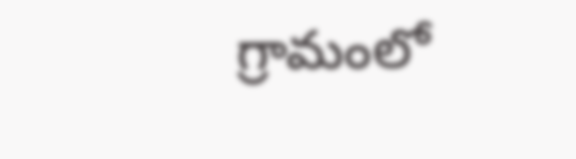గ్రామంలో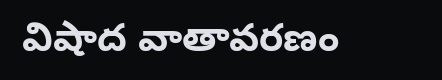విషాద వాతావరణం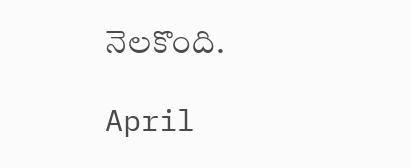నెలకొంది.

April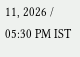11, 2026 / 05:30 PM IST